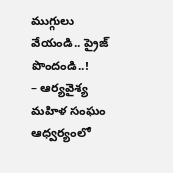ముగ్గులు వేయండి.. ప్రైజ్ పొందండి..!
– ఆర్యవైశ్య మహిళ సంఘం ఆధ్వర్యంలో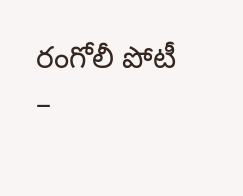రంగోలీ పోటీ
–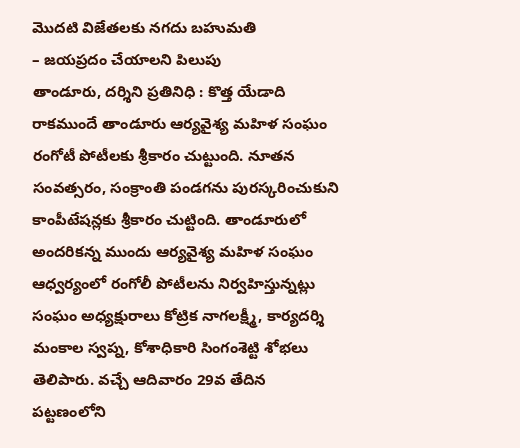మొదటి విజేతలకు నగదు బహుమతి
– జయప్రదం చేయాలని పిలుపు
తాండూరు, దర్శిని ప్రతినిధి : కొత్త యేడాది రాకముందే తాండూరు ఆర్యవైశ్య మహిళ సంఘం రంగోటీ పోటీలకు శ్రీకారం చుట్టుంది. నూతన సంవత్సరం, సంక్రాంతి పండగను పురస్కరించుకుని కాంపీటేషన్లకు శ్రీకారం చుట్టింది. తాండూరులో అందరికన్న ముందు ఆర్యవైశ్య మహిళ సంఘం ఆధ్వర్యంలో రంగోలీ పోటీలను నిర్వహిస్తున్నట్లు సంఘం అధ్యక్షురాలు కోట్రిక నాగలక్ష్మీ, కార్యదర్శి మంకాల స్వప్న, కోశాధికారి సింగంశెట్టి శోభలు తెలిపారు. వచ్చే ఆదివారం 29వ తేదిన పట్టణంలోని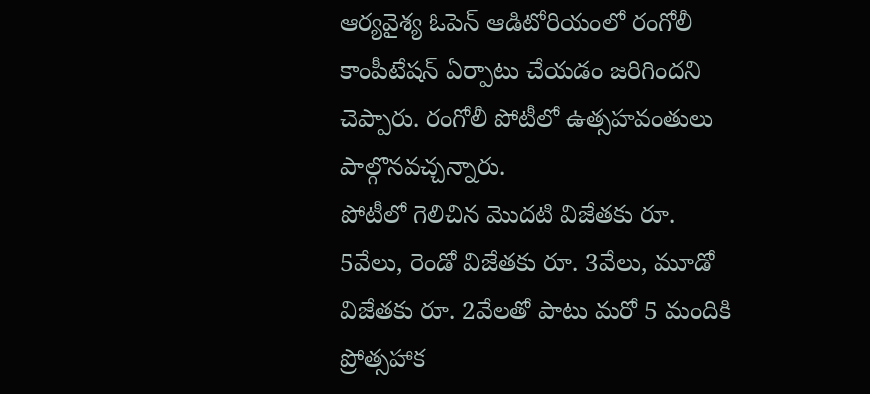ఆర్యవైశ్య ఓపెన్ ఆడిటోరియంలో రంగోలీ కాంపీటేషన్ ఏర్పాటు చేయడం జరిగిందని చెప్పారు. రంగోలీ పోటీలో ఉత్సహవంతులు పాల్గొనవచ్చన్నారు.
పోటీలో గెలిచిన మొదటి విజేతకు రూ. 5వేలు, రెండో విజేతకు రూ. 3వేలు, మూడో విజేతకు రూ. 2వేలతో పాటు మరో 5 మందికి ప్రోత్సహాక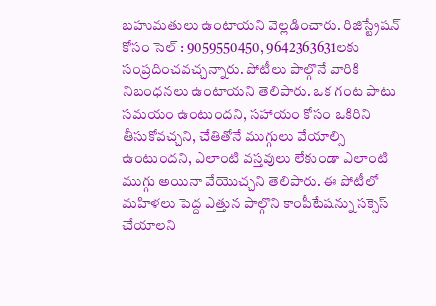బహుమతులు ఉంటాయని వెల్లడించారు. రిజిస్ట్రేషన్ కోసం సెల్ : 9059550450, 9642363631లకు సంప్రదించవచ్చన్నారు. పోటీలు పాల్గొనే వారికి నిబంధనలు ఉంటాయని తెలిపారు. ఒక గంట పాటు సమయం ఉంటుందని, సహాయం కోసం ఒకిరిని తీసుకోవచ్చని, చేతితోనే ముగ్గులు వేయాల్సి ఉంటుందని, ఎలాంటి వస్తవులు లేకుండా ఎలాంటి ముగ్గు అయినా వేయొచ్చని తెలిపారు. ఈ పోటీలో మహిళలు పెద్ద ఎత్తున పాల్గొని కాంపీటేషన్ను సక్సెస్ చేయాలని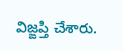విజ్ఙప్తి చేశారు.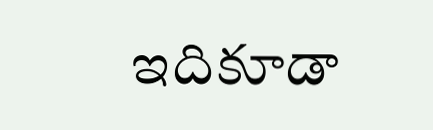ఇదికూడా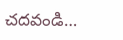చదవండి…